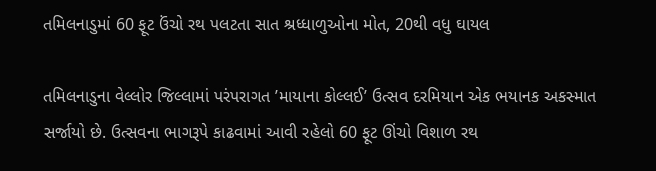તમિલનાડુમાં 60 ફૂટ ઉંચો રથ પલટતા સાત શ્રધ્ધાળુઓના મોત, 20થી વધુ ઘાયલ

તમિલનાડુના વેલ્લોર જિલ્લામાં પરંપરાગત ’માયાના કોલ્લઈ’ ઉત્સવ દરમિયાન એક ભયાનક અકસ્માત સર્જાયો છે. ઉત્સવના ભાગરૂપે કાઢવામાં આવી રહેલો 60 ફૂટ ઊંચો વિશાળ રથ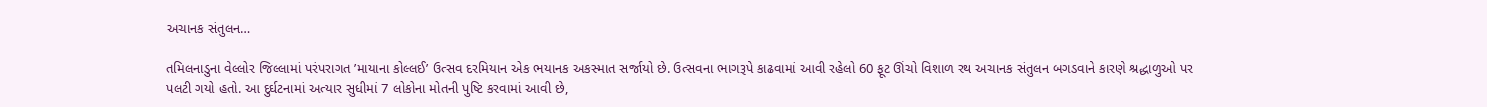અચાનક સંતુલન…

તમિલનાડુના વેલ્લોર જિલ્લામાં પરંપરાગત ’માયાના કોલ્લઈ’ ઉત્સવ દરમિયાન એક ભયાનક અકસ્માત સર્જાયો છે. ઉત્સવના ભાગરૂપે કાઢવામાં આવી રહેલો 60 ફૂટ ઊંચો વિશાળ રથ અચાનક સંતુલન બગડવાને કારણે શ્રદ્ધાળુઓ પર પલટી ગયો હતો. આ દુર્ઘટનામાં અત્યાર સુધીમાં 7 લોકોના મોતની પુષ્ટિ કરવામાં આવી છે,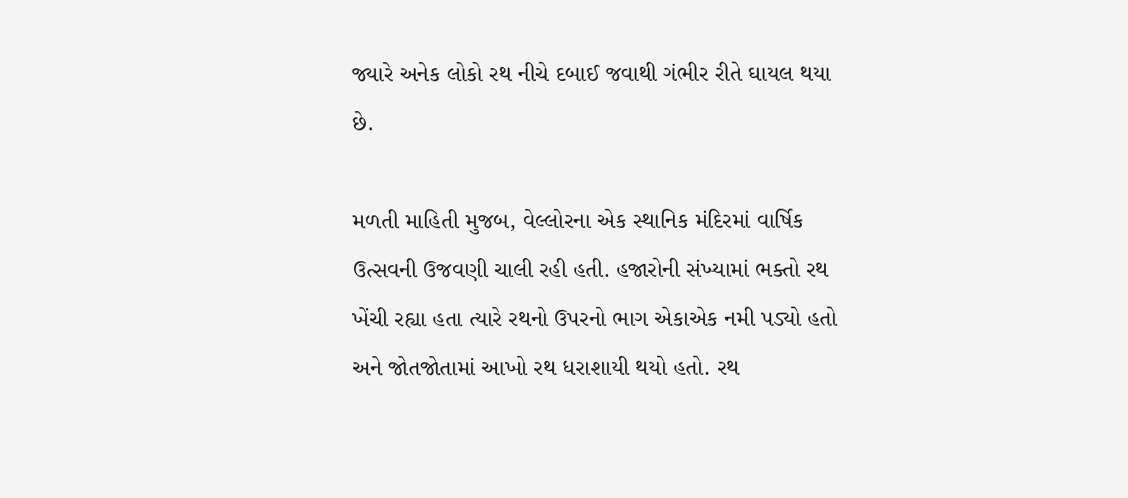જ્યારે અનેક લોકો રથ નીચે દબાઈ જવાથી ગંભીર રીતે ઘાયલ થયા છે.

મળતી માહિતી મુજબ, વેલ્લોરના એક સ્થાનિક મંદિરમાં વાર્ષિક ઉત્સવની ઉજવણી ચાલી રહી હતી. હજારોની સંખ્યામાં ભક્તો રથ ખેંચી રહ્યા હતા ત્યારે રથનો ઉપરનો ભાગ એકાએક નમી પડ્યો હતો અને જોતજોતામાં આખો રથ ધરાશાયી થયો હતો. રથ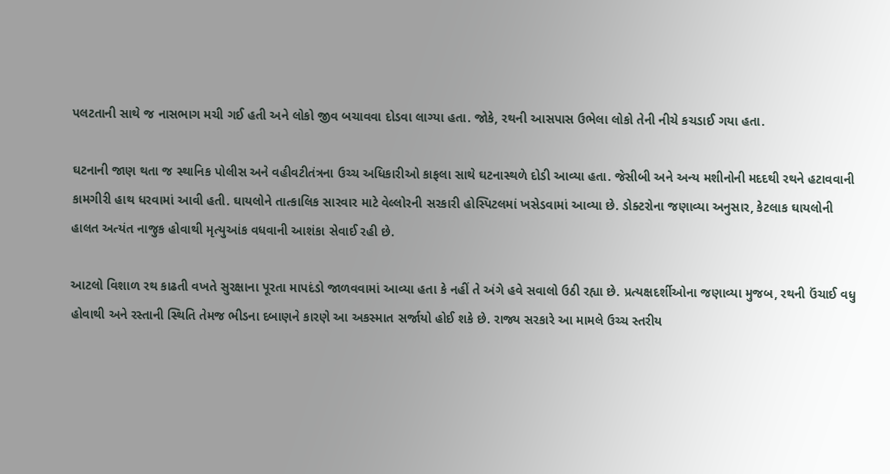પલટતાની સાથે જ નાસભાગ મચી ગઈ હતી અને લોકો જીવ બચાવવા દોડવા લાગ્યા હતા. જોકે, રથની આસપાસ ઉભેલા લોકો તેની નીચે કચડાઈ ગયા હતા.

ઘટનાની જાણ થતા જ સ્થાનિક પોલીસ અને વહીવટીતંત્રના ઉચ્ચ અધિકારીઓ કાફલા સાથે ઘટનાસ્થળે દોડી આવ્યા હતા. જેસીબી અને અન્ય મશીનોની મદદથી રથને હટાવવાની કામગીરી હાથ ધરવામાં આવી હતી. ઘાયલોને તાત્કાલિક સારવાર માટે વેલ્લોરની સરકારી હોસ્પિટલમાં ખસેડવામાં આવ્યા છે. ડોક્ટરોના જણાવ્યા અનુસાર, કેટલાક ઘાયલોની હાલત અત્યંત નાજુક હોવાથી મૃત્યુઆંક વધવાની આશંકા સેવાઈ રહી છે.

આટલો વિશાળ રથ કાઢતી વખતે સુરક્ષાના પૂરતા માપદંડો જાળવવામાં આવ્યા હતા કે નહીં તે અંગે હવે સવાલો ઉઠી રહ્યા છે. પ્રત્યક્ષદર્શીઓના જણાવ્યા મુજબ, રથની ઉંચાઈ વધુ હોવાથી અને રસ્તાની સ્થિતિ તેમજ ભીડના દબાણને કારણે આ અકસ્માત સર્જાયો હોઈ શકે છે. રાજ્ય સરકારે આ મામલે ઉચ્ચ સ્તરીય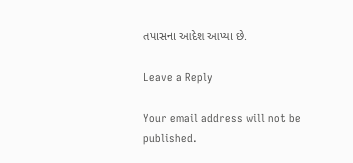તપાસના આદેશ આપ્યા છે.

Leave a Reply

Your email address will not be published.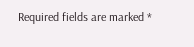Required fields are marked *